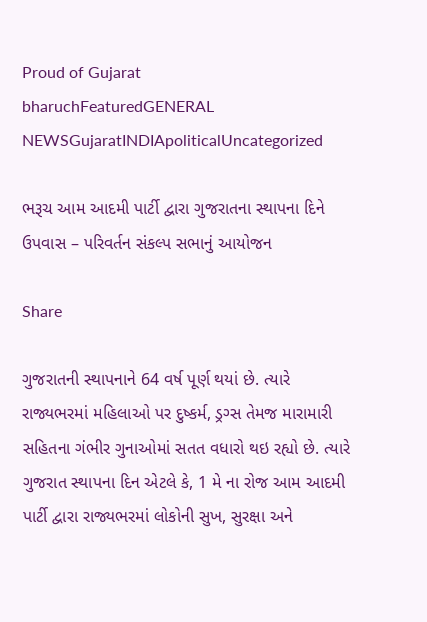Proud of Gujarat
bharuchFeaturedGENERAL NEWSGujaratINDIApoliticalUncategorized

ભરૂચ આમ આદમી પાર્ટી દ્વારા ગુજરાતના સ્થાપના દિને ઉપવાસ – પરિવર્તન સંકલ્પ સભાનું આયોજન

Share

ગુજરાતની સ્થાપનાને 64 વર્ષ પૂર્ણ થયાં છે. ત્યારે રાજ્યભરમાં મહિલાઓ પર દુષ્કર્મ, ડ્રગ્સ તેમજ મારામારી સહિતના ગંભીર ગુનાઓમાં સતત વધારો થઇ રહ્યો છે. ત્યારે  ગુજરાત સ્થાપના દિન એટલે કે, 1 મે ના રોજ આમ આદમી પાર્ટી દ્વારા રાજ્યભરમાં લોકોની સુખ, સુરક્ષા અને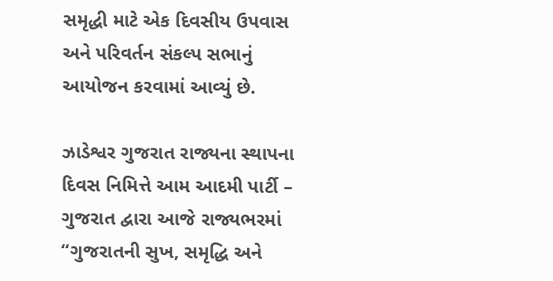સમૃદ્ધી માટે એક દિવસીય ઉપવાસ અને પરિવર્તન સંકલ્પ સભાનું આયોજન કરવામાં આવ્યું છે.

ઝાડેશ્વર ગુજરાત રાજ્યના સ્થાપના દિવસ નિમિત્તે આમ આદમી પાર્ટી – ગુજરાત દ્વારા આજે રાજ્યભરમાં “ગુજરાતની સુખ, સમૃદ્ધિ અને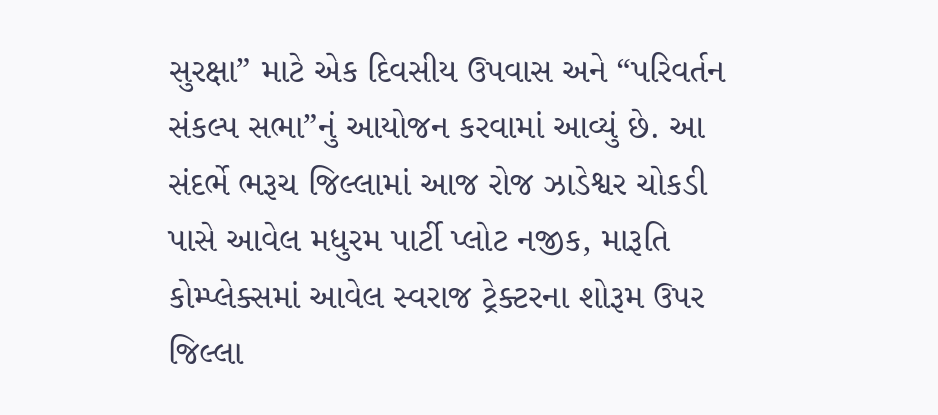સુરક્ષા” માટે એક દિવસીય ઉપવાસ અને “પરિવર્તન સંકલ્પ સભા”નું આયોજન કરવામાં આવ્યું છે. આ સંદર્ભે ભરૂચ જિલ્લામાં આજ રોજ ઝાડેશ્વર ચોકડી પાસે આવેલ મધુરમ પાર્ટી પ્લોટ નજીક, મારૂતિ કોમ્પ્લેક્સમાં આવેલ સ્વરાજ ટ્રેક્ટરના શોરૂમ ઉપર જિલ્લા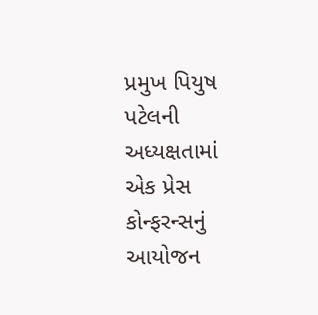પ્રમુખ પિયુષ પટેલની અધ્યક્ષતામાં એક પ્રેસ કોન્ફરન્સનું આયોજન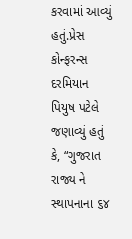કરવામાં આવ્યું હતું.પ્રેસ કોન્ફરન્સ દરમિયાન પિયુષ પટેલે જણાવ્યું હતું કે, “ગુજરાત રાજ્ય ને સ્થાપનાના ૬૪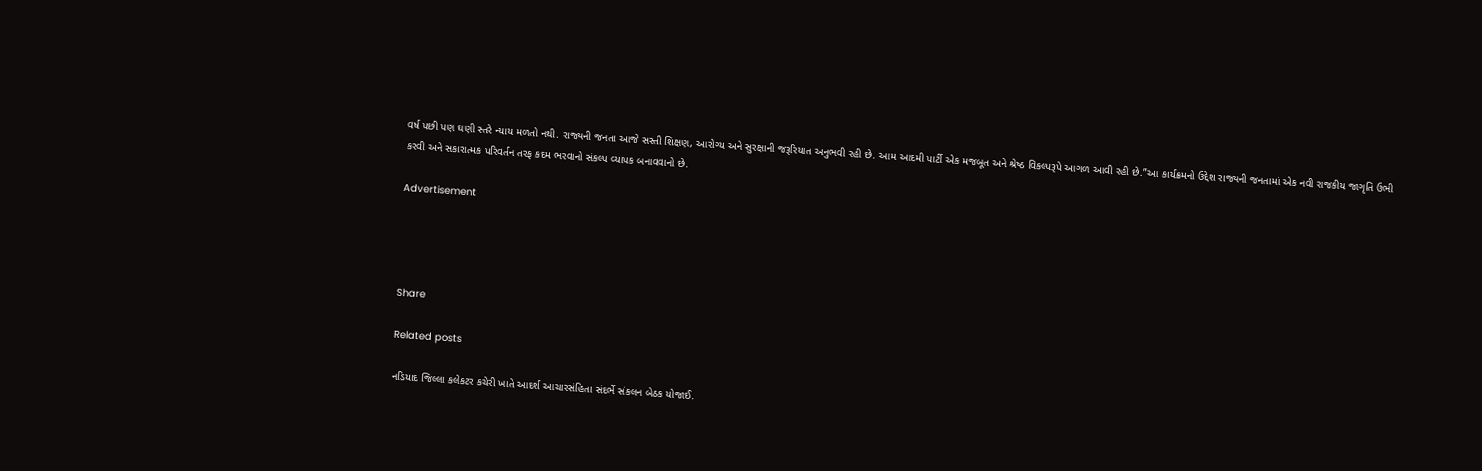વર્ષ પછી પણ ઘણી સ્તરે ન્યાય મળતો નથી. રાજ્યની જનતા આજે સસ્તી શિક્ષણ, આરોગ્ય અને સુરક્ષાની જરૂરિયાત અનુભવી રહી છે. આમ આદમી પાર્ટી એક મજબૂત અને શ્રેષ્ઠ વિકલ્પરૂપે આગળ આવી રહી છે.”આ કાર્યક્રમનો ઉદ્દેશ રાજ્યની જનતામાં એક નવી રાજકીય જાગૃતિ ઉભી કરવી અને સકારાત્મક પરિવર્તન તરફ કદમ ભરવાનો સંકલ્પ વ્યાપક બનાવવાનો છે.

Advertisement




Share

Related posts

નડિયાદ જિલ્લા કલેકટર કચેરી ખાતે આદર્શ આચારસંહિતા સંદર્ભે સંકલન બેઠક યોજાઈ.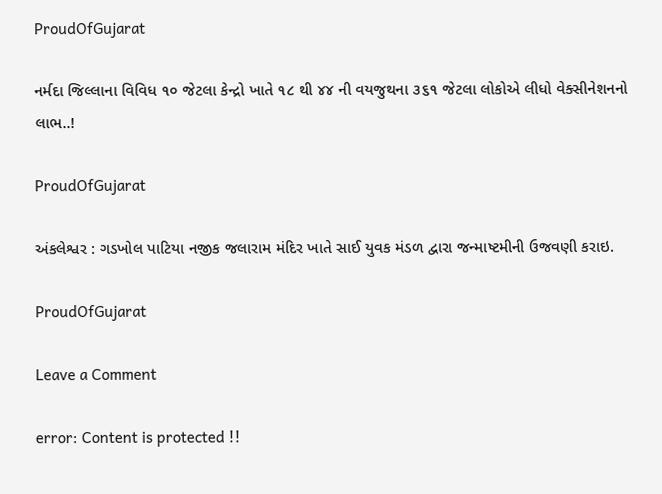ProudOfGujarat

નર્મદા જિલ્લાના વિવિધ ૧૦ જેટલા કેન્દ્રો ખાતે ૧૮ થી ૪૪ ની વયજુથના ૩૬૧ જેટલા લોકોએ લીધો વેક્સીનેશનનો લાભ..!

ProudOfGujarat

અંકલેશ્વર : ગડખોલ પાટિયા નજીક જલારામ મંદિર ખાતે સાઈ યુવક મંડળ દ્વારા જન્માષ્ટમીની ઉજવણી કરાઇ.

ProudOfGujarat

Leave a Comment

error: Content is protected !!